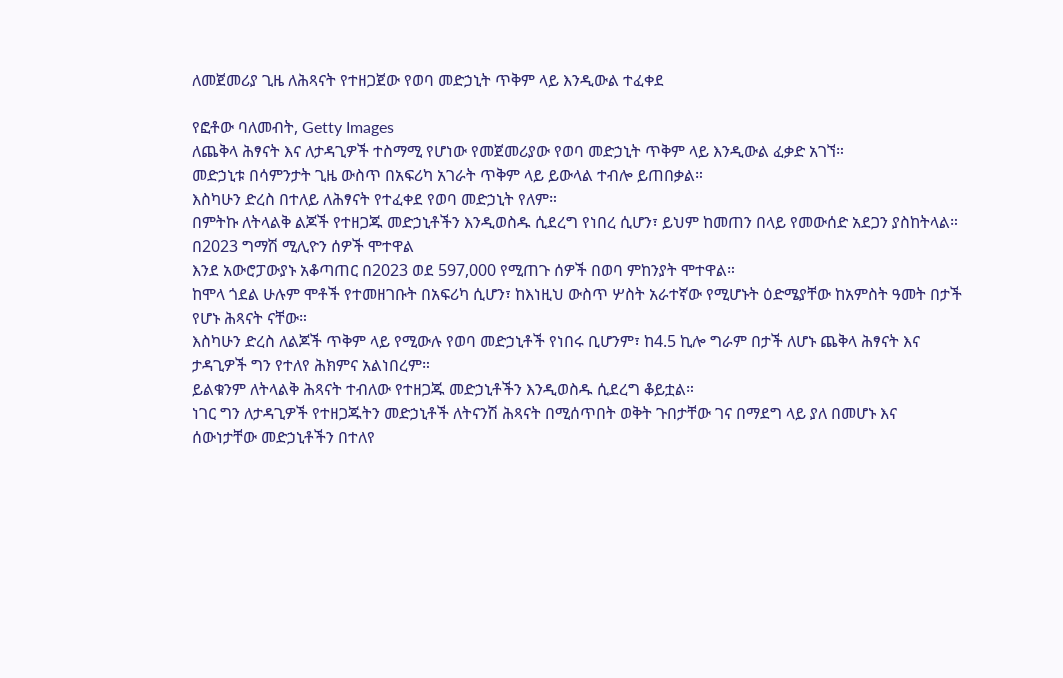ለመጀመሪያ ጊዜ ለሕጻናት የተዘጋጀው የወባ መድኃኒት ጥቅም ላይ እንዲውል ተፈቀደ

የፎቶው ባለመብት, Getty Images
ለጨቅላ ሕፃናት እና ለታዳጊዎች ተስማሚ የሆነው የመጀመሪያው የወባ መድኃኒት ጥቅም ላይ እንዲውል ፈቃድ አገኘ።
መድኃኒቱ በሳምንታት ጊዜ ውስጥ በአፍሪካ አገራት ጥቅም ላይ ይውላል ተብሎ ይጠበቃል።
እስካሁን ድረስ በተለይ ለሕፃናት የተፈቀደ የወባ መድኃኒት የለም።
በምትኩ ለትላልቅ ልጆች የተዘጋጁ መድኃኒቶችን እንዲወስዱ ሲደረግ የነበረ ሲሆን፣ ይህም ከመጠን በላይ የመውሰድ አደጋን ያስከትላል።
በ2023 ግማሽ ሚሊዮን ሰዎች ሞተዋል
እንደ አውሮፓውያኑ አቆጣጠር በ2023 ወደ 597,000 የሚጠጉ ሰዎች በወባ ምከንያት ሞተዋል።
ከሞላ ጎደል ሁሉም ሞቶች የተመዘገቡት በአፍሪካ ሲሆን፣ ከእነዚህ ውስጥ ሦስት አራተኛው የሚሆኑት ዕድሜያቸው ከአምስት ዓመት በታች የሆኑ ሕጻናት ናቸው።
እስካሁን ድረስ ለልጆች ጥቅም ላይ የሚውሉ የወባ መድኃኒቶች የነበሩ ቢሆንም፣ ከ4.5 ኪሎ ግራም በታች ለሆኑ ጨቅላ ሕፃናት እና ታዳጊዎች ግን የተለየ ሕክምና አልነበረም።
ይልቁንም ለትላልቅ ሕጻናት ተብለው የተዘጋጁ መድኃኒቶችን እንዲወስዱ ሲደረግ ቆይቷል።
ነገር ግን ለታዳጊዎች የተዘጋጁትን መድኃኒቶች ለትናንሽ ሕጻናት በሚሰጥበት ወቅት ጉበታቸው ገና በማደግ ላይ ያለ በመሆኑ እና ሰውነታቸው መድኃኒቶችን በተለየ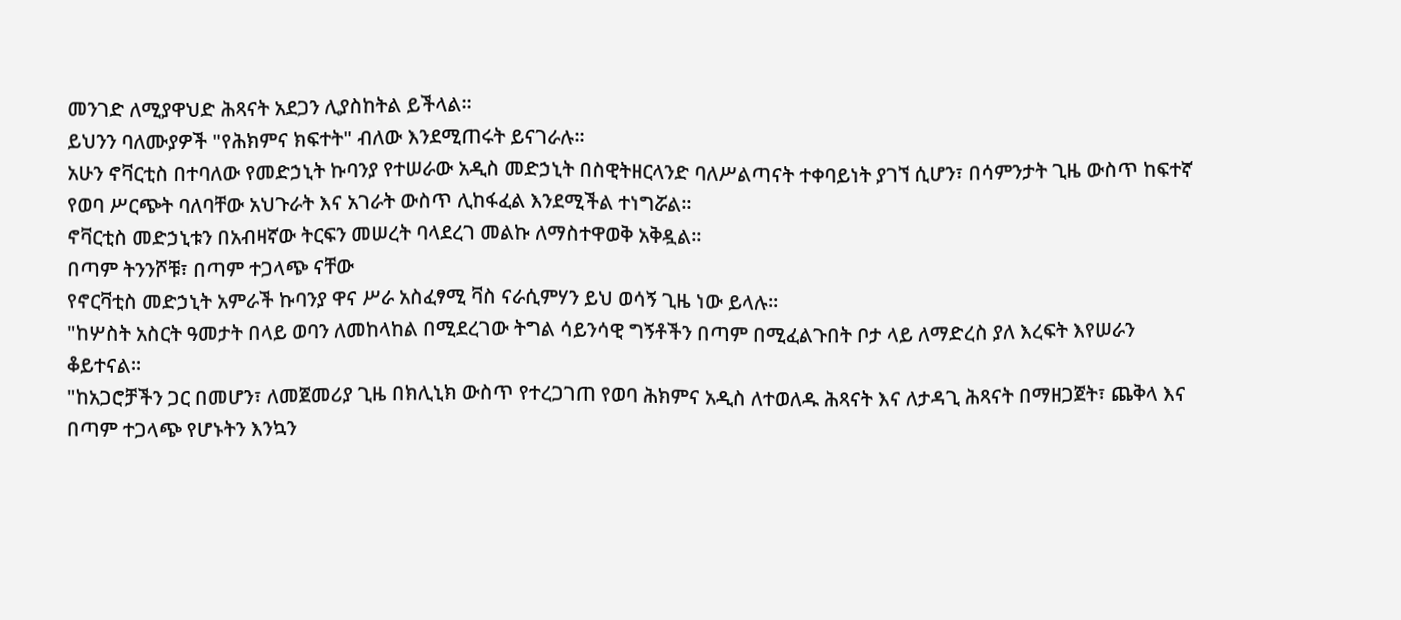መንገድ ለሚያዋህድ ሕጻናት አደጋን ሊያስከትል ይችላል።
ይህንን ባለሙያዎች "የሕክምና ክፍተት" ብለው እንደሚጠሩት ይናገራሉ።
አሁን ኖቫርቲስ በተባለው የመድኃኒት ኩባንያ የተሠራው አዲስ መድኃኒት በስዊትዘርላንድ ባለሥልጣናት ተቀባይነት ያገኘ ሲሆን፣ በሳምንታት ጊዜ ውስጥ ከፍተኛ የወባ ሥርጭት ባለባቸው አህጉራት እና አገራት ውስጥ ሊከፋፈል እንደሚችል ተነግሯል።
ኖቫርቲስ መድኃኒቱን በአብዛኛው ትርፍን መሠረት ባላደረገ መልኩ ለማስተዋወቅ አቅዷል።
በጣም ትንንሾቹ፣ በጣም ተጋላጭ ናቸው
የኖርቫቲስ መድኃኒት አምራች ኩባንያ ዋና ሥራ አስፈፃሚ ቫስ ናራሲምሃን ይህ ወሳኝ ጊዜ ነው ይላሉ።
"ከሦስት አስርት ዓመታት በላይ ወባን ለመከላከል በሚደረገው ትግል ሳይንሳዊ ግኝቶችን በጣም በሚፈልጉበት ቦታ ላይ ለማድረስ ያለ እረፍት እየሠራን ቆይተናል።
"ከአጋሮቻችን ጋር በመሆን፣ ለመጀመሪያ ጊዜ በክሊኒክ ውስጥ የተረጋገጠ የወባ ሕክምና አዲስ ለተወለዱ ሕጻናት እና ለታዳጊ ሕጻናት በማዘጋጀት፣ ጨቅላ እና በጣም ተጋላጭ የሆኑትን እንኳን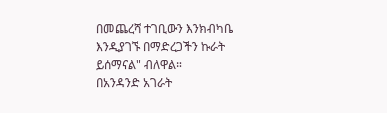በመጨረሻ ተገቢውን እንክብካቤ እንዲያገኙ በማድረጋችን ኩራት ይሰማናል" ብለዋል።
በአንዳንድ አገራት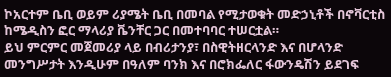ኮአርተም ቤቢ ወይም ሪያሜት ቤቢ በመባል የሚታወቁት መድኃኒቶች በኖቫርቲስ ከሜዲስን ፎር ማላሪያ ቬንቸር ጋር በመተባባር ተሠርቷል።
ይህ ምርምር መጀመሪያ ላይ በብሪታንያ፣ በስዊትዘርላንድ እና በሆላንድ መንግሥታት እንዲሁም በዓለም ባንክ እና በሮክፌለር ፋውንዴሽን ይደገፍ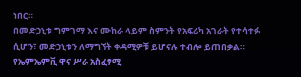ነበር።
በመድኃኒቱ ግምገማ እና ሙከራ ላይም ስምንት የአፍሪካ አገራት የተሳተፉ ሲሆን፣ መድኃኒቱን ለማግኘት ቀዳሚዎቹ ይሆናሉ ተብሎ ይጠበቃል።
የኤምኤምቪ ዋና ሥራ አስፈፃሚ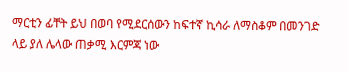ማርቲን ፊቸት ይህ በወባ የሚደርሰውን ከፍተኛ ኪሳራ ለማስቆም በመንገድ ላይ ያለ ሌላው ጠቃሚ እርምጃ ነው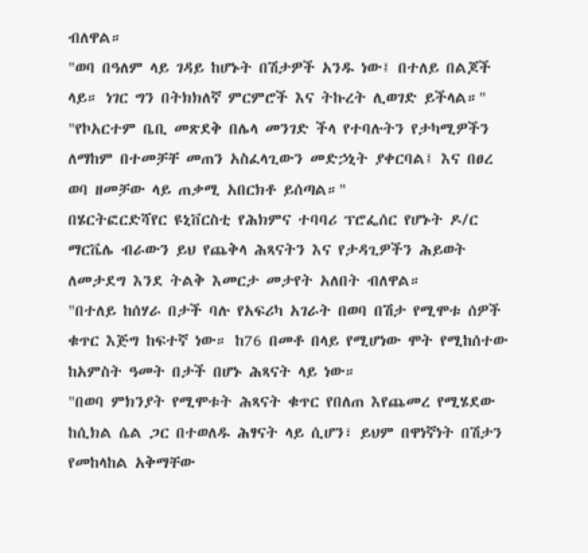ብለዋል።
"ወባ በዓለም ላይ ገዳይ ከሆኑት በሽታዎች አንዱ ነው፤ በተለይ በልጆች ላይ። ነገር ግን በትክክለኛ ምርምሮች እና ትኩረት ሊወገድ ይችላል።"
"የኮአርተም ቤቢ መጽደቅ በሌላ መንገድ ችላ የተባሉትን የታካሚዎችን ለማከም በተመቻቸ መጠን አስፈላጊውን መድኃኒት ያቀርባል፤ እና በፀረ ወባ ዘመቻው ላይ ጠቃሚ አበርክቶ ይሰጣል።"
በሄርትፎርድሻየር ዩኒቨርስቲ የሕክምና ተባባሪ ፕሮፌሰር የሆኑት ዶ/ር ማርቬሌ ብራውን ይህ የጨቅላ ሕጻናትን እና የታዳጊዎችን ሕይወት ለመታደግ እንደ ትልቅ እመርታ መታየት አለበት ብለዋል።
"በተለይ ከሰሃራ በታች ባሉ የአፍሪካ አገራት በወባ በሽታ የሚሞቱ ሰዎች ቁጥር እጅግ ከፍተኛ ነው። ከ76 በመቶ በላይ የሚሆነው ሞት የሚከሰተው ከአምስት ዓመት በታች በሆኑ ሕጻናት ላይ ነው።
"በወባ ምክንያት የሚሞቱት ሕጻናት ቁጥር የበለጠ እየጨመረ የሚሄደው ከሲክል ሴል ጋር በተወለዱ ሕፃናት ላይ ሲሆን፣ ይህም በዋነኛነት በሽታን የመከላከል አቅማቸው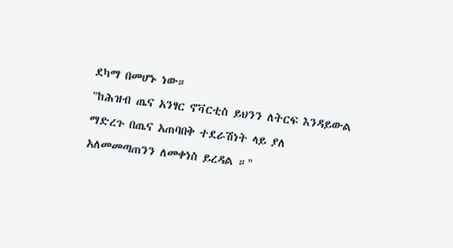ደካማ በመሆኑ ነው።
"ከሕዝብ ጤና አንፃር ኖቫርቲስ ይህንን ለትርፍ እንዳይውል ማድረጉ በጤና አጠባበቅ ተደራሽነት ላይ ያለ አለመመጣጠንን ለመቀነስ ይረዳል ።"